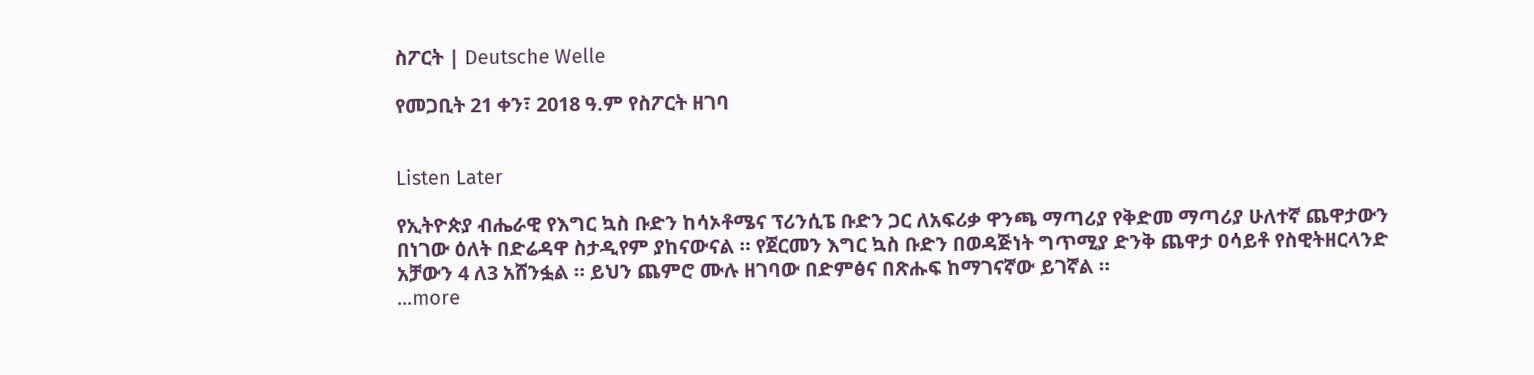ስፖርት | Deutsche Welle

የመጋቢት 21 ቀን፣ 2018 ዓ.ም የስፖርት ዘገባ


Listen Later

የኢትዮጵያ ብሔራዊ የእግር ኳስ ቡድን ከሳኦቶሜና ፕሪንሲፔ ቡድን ጋር ለአፍሪቃ ዋንጫ ማጣሪያ የቅድመ ማጣሪያ ሁለተኛ ጨዋታውን በነገው ዕለት በድሬዳዋ ስታዲየም ያከናውናል ። የጀርመን እግር ኳስ ቡድን በወዳጅነት ግጥሚያ ድንቅ ጨዋታ ዐሳይቶ የስዊትዘርላንድ አቻውን 4 ለ3 አሸንፏል ። ይህን ጨምሮ ሙሉ ዘገባው በድምፅና በጽሑፍ ከማገናኛው ይገኛል ።
...more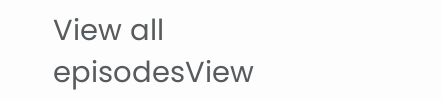View all episodesView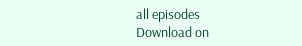all episodes
Download on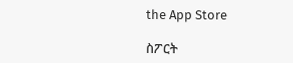the App Store

ስፖርት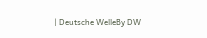| Deutsche WelleBy DW